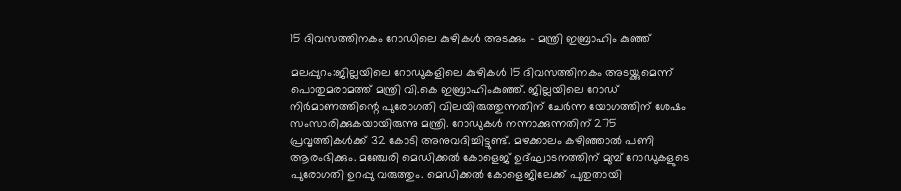15 ദിവസത്തിനകം റോഡിലെ കുഴികള്‍ അടക്കും – മന്ത്രി ഇബ്രാഹിം കുഞ്ഞ്

മലപ്പുറം:ജില്ലയിലെ റോഡുകളിലെ കുഴികള്‍ 15 ദിവസത്തിനകം അടയ്ക്കുമെന്ന് പൊതുമരാമത്ത് മന്ത്രി വി.കെ ഇബ്രാഹിംകുഞ്ഞ്. ജില്ലയിലെ റോഡ് നിര്‍മാണത്തിന്റെ പുരോഗതി വിലയിരുത്തുന്നതിന് ചേര്‍ന്ന യോഗത്തിന് ശേഷം സംസാരിക്കുകയായിരുന്നു മന്ത്രി. റോഡുകള്‍ നന്നാക്കുന്നതിന് 275 പ്രവൃത്തികള്‍ക്ക് 32 കോടി അനുവദിച്ചിട്ടുണ്ട്. മഴക്കാലം കഴിഞ്ഞാല്‍ പണി ആരംഭിക്കും. മഞ്ചേരി മെഡിക്കല്‍ കോളെജ് ഉദ്ഘാടനത്തിന് മുമ്പ് റോഡുകളുടെ പുരോഗതി ഉറപ്പു വരുത്തും. മെഡിക്കല്‍ കോളെജിലേക്ക് പുതുതായി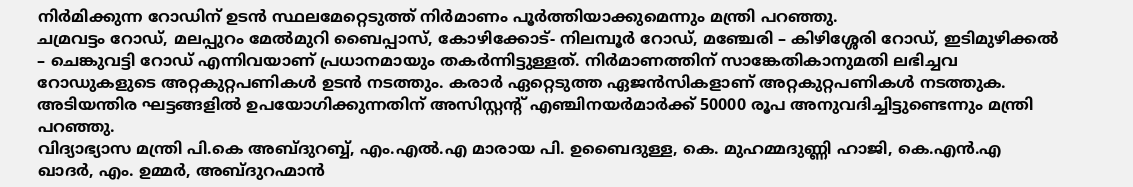നിര്‍മിക്കുന്ന റോഡിന് ഉടന്‍ സ്ഥലമേറ്റെടുത്ത് നിര്‍മാണം പൂര്‍ത്തിയാക്കുമെന്നും മന്ത്രി പറഞ്ഞു.
ചമ്രവട്ടം റോഡ്, മലപ്പുറം മേല്‍മുറി ബൈപ്പാസ്, കോഴിക്കോട്- നിലമ്പൂര്‍ റോഡ്, മഞ്ചേരി – കിഴിശ്ശേരി റോഡ്, ഇടിമുഴിക്കല്‍ – ചെങ്കുവട്ടി റോഡ് എന്നിവയാണ് പ്രധാനമായും തകര്‍ന്നിട്ടുള്ളത്. നിര്‍മാണത്തിന് സാങ്കേതികാനുമതി ലഭിച്ചവ റോഡുകളുടെ അറ്റകുറ്റപണികള്‍ ഉടന്‍ നടത്തും. കരാര്‍ ഏറ്റെടുത്ത ഏജന്‍സികളാണ് അറ്റകുറ്റപണികള്‍ നടത്തുക. അടിയന്തിര ഘട്ടങ്ങളില്‍ ഉപയോഗിക്കുന്നതിന് അസിസ്റ്റന്റ് എഞ്ചിനയര്‍മാര്‍ക്ക് 50000 രൂപ അനുവദിച്ചിട്ടുണ്ടെന്നും മന്ത്രി പറഞ്ഞു.
വിദ്യാഭ്യാസ മന്ത്രി പി.കെ അബ്ദുറബ്ബ്, എം.എല്‍.എ മാരായ പി. ഉബൈദുള്ള, കെ. മുഹമ്മദുണ്ണി ഹാജി, കെ.എന്‍.എ ഖാദര്‍, എം. ഉമ്മര്‍, അബ്ദുറഹ്മാന്‍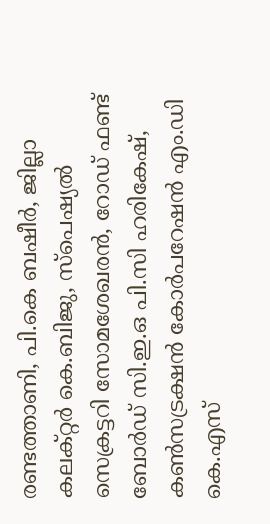രണ്ടത്താണി, പി.കെ ബഷീര്‍, ജില്ലാ കലക്റ്റര്‍ കെ.ബിജു, സ്‌പെഷ്യല്‍ സെക്രട്ടറി സോമശേഖരന്‍, റോഡ് ഫണ്ട് ബോര്‍ഡ് സി.ഇ.ഒ പി.സി ഹരികേഷ്, കണ്‍സട്രക്ഷന്‍ കോര്‍പറേഷന്‍ എം.ഡി കെ.എസ്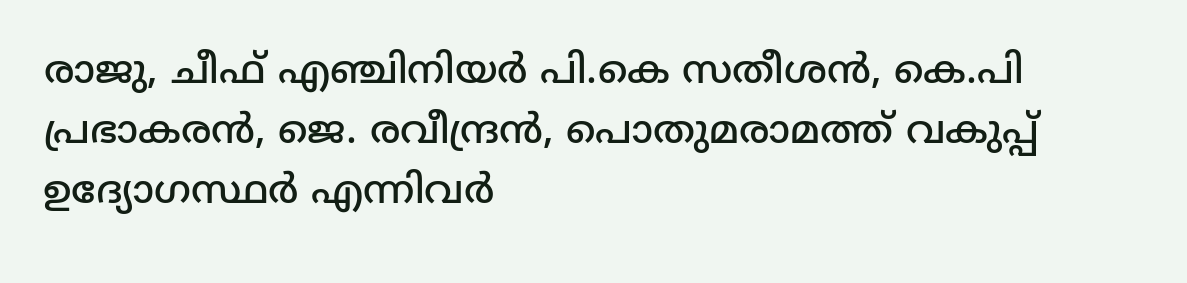രാജു, ചീഫ് എഞ്ചിനിയര്‍ പി.കെ സതീശന്‍, കെ.പി പ്രഭാകരന്‍, ജെ. രവീന്ദ്രന്‍, പൊതുമരാമത്ത് വകുപ്പ് ഉദ്യോഗസ്ഥര്‍ എന്നിവര്‍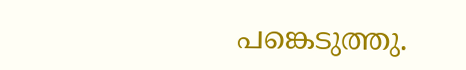പങ്കെടുത്തു.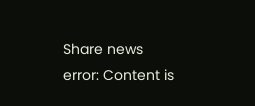Share news
error: Content is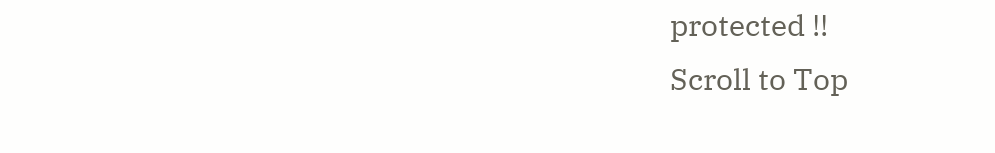protected !!
Scroll to Top